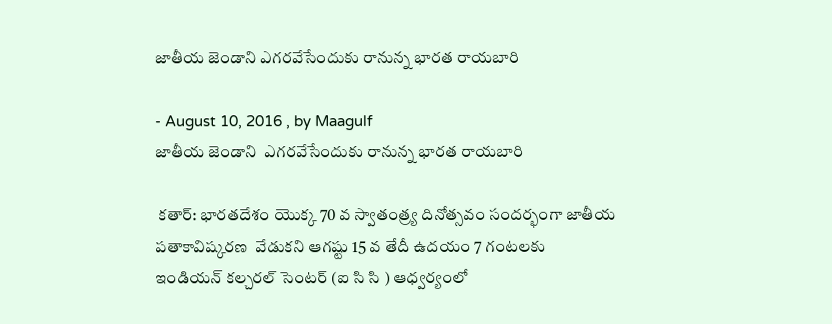జాతీయ జెండాని ఎగరవేసేందుకు రానున్న భారత రాయబారి

- August 10, 2016 , by Maagulf
జాతీయ జెండాని  ఎగరవేసేందుకు రానున్న భారత రాయబారి

 కతార్: భారతదేశం యొక్క 70 వ స్వాతంత్ర్య దినోత్సవం సందర్భంగా జాతీయ పతాకావిష్కరణ  వేడుకని ఆగష్టు 15 వ తేదీ ఉదయం 7 గంటలకు  ఇండియన్ కల్చరల్ సెంటర్ (ఐ సి సి ) ఆధ్వర్యంలో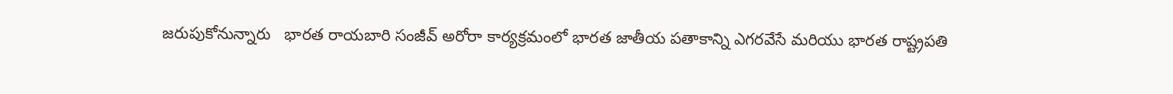జరుపుకోనున్నారు   భారత రాయబారి సంజీవ్ అరోరా కార్యక్రమంలో భారత జాతీయ పతాకాన్ని ఎగరవేసే మరియు భారత రాష్ట్రపతి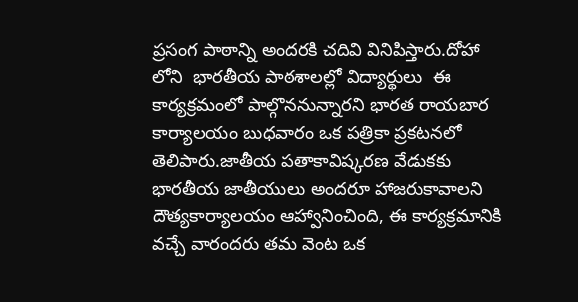ప్రసంగ పాఠాన్ని అందరకి చదివి వినిపిస్తారు.దోహా లోని  భారతీయ పాఠశాలల్లో విద్యార్థులు  ఈ  కార్యక్రమంలో పాల్గొననున్నారని భారత రాయబార కార్యాలయం బుధవారం ఒక పత్రికా ప్రకటనలో తెలిపారు.జాతీయ పతాకావిష్కరణ వేడుకకు భారతీయ జాతీయులు అందరూ హాజరుకావాలని  దౌత్యకార్యాలయం ఆహ్వానించింది, ఈ కార్యక్రమానికి వచ్చే వారందరు తమ వెంట ఒక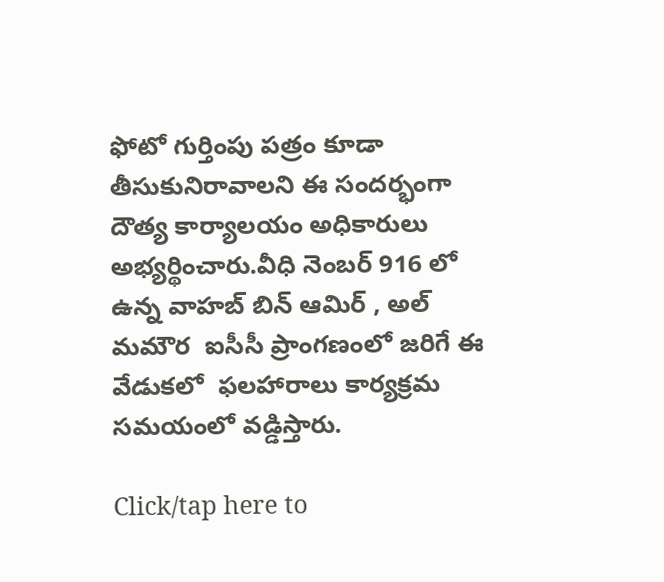ఫోటో గుర్తింపు పత్రం కూడా  తీసుకునిరావాలని ఈ సందర్భంగా దౌత్య కార్యాలయం అధికారులు అభ్యర్థించారు.వీధి నెంబర్ 916 లో ఉన్న వాహబ్ బిన్ ఆమిర్ , అల్ మమౌర  ఐసీసీ ప్రాంగణంలో జరిగే ఈ వేడుకలో  ఫలహారాలు కార్యక్రమ సమయంలో వడ్డిస్తారు.

Click/tap here to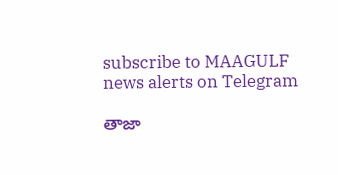subscribe to MAAGULF news alerts on Telegram

తాజా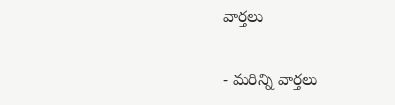వార్తలు

- మరిన్ని వార్తలు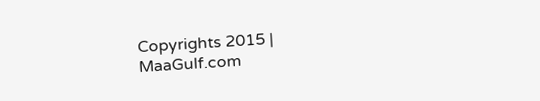Copyrights 2015 | MaaGulf.com